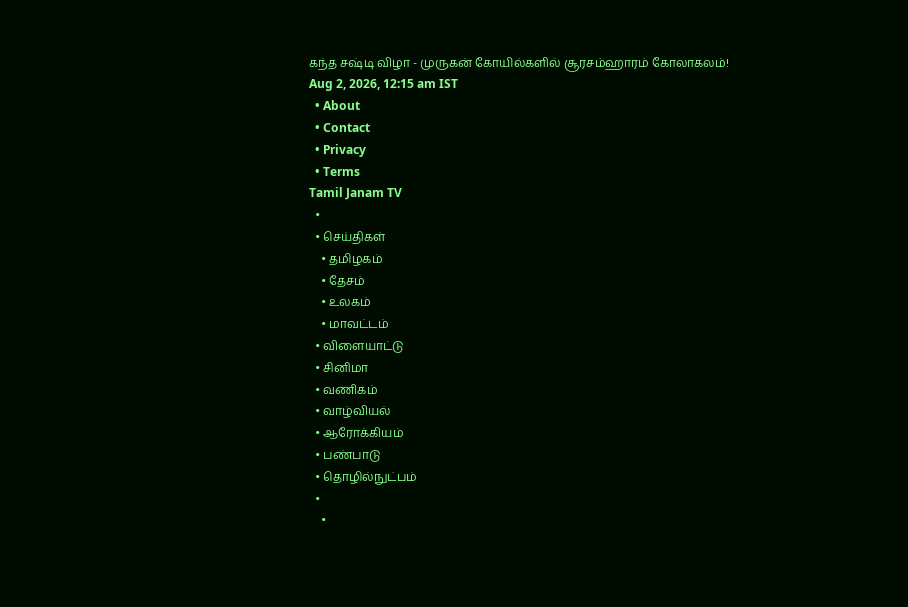கந்த சஷ்டி விழா - முருகன் கோயில்களில் சூரசம்ஹாரம் கோலாகலம்!
Aug 2, 2026, 12:15 am IST
  • About
  • Contact
  • Privacy
  • Terms
Tamil Janam TV
  •
  • செய்திகள்
    • தமிழகம்
    • தேசம்
    • உலகம்
    • மாவட்டம்
  • விளையாட்டு
  • சினிமா
  • வணிகம்
  • வாழ்வியல்
  • ஆரோக்கியம்
  • பண்பாடு
  • தொழில்நுட்பம்
  •
    •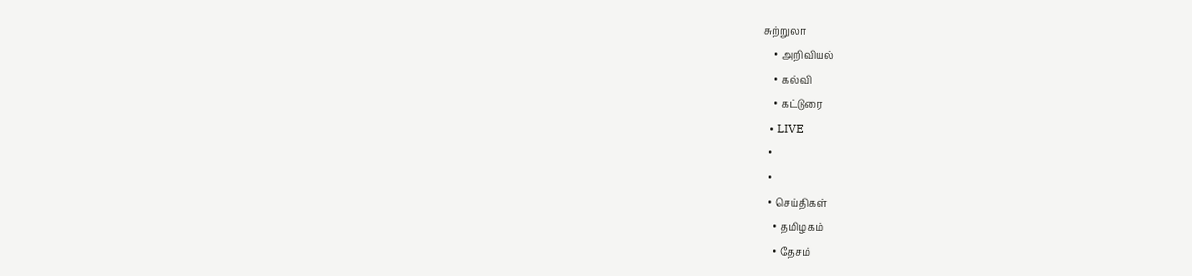சுற்றுலா
    • அறிவியல்
    • கல்வி
    • கட்டுரை
  • LIVE
  •
  •
  • செய்திகள்
    • தமிழகம்
    • தேசம்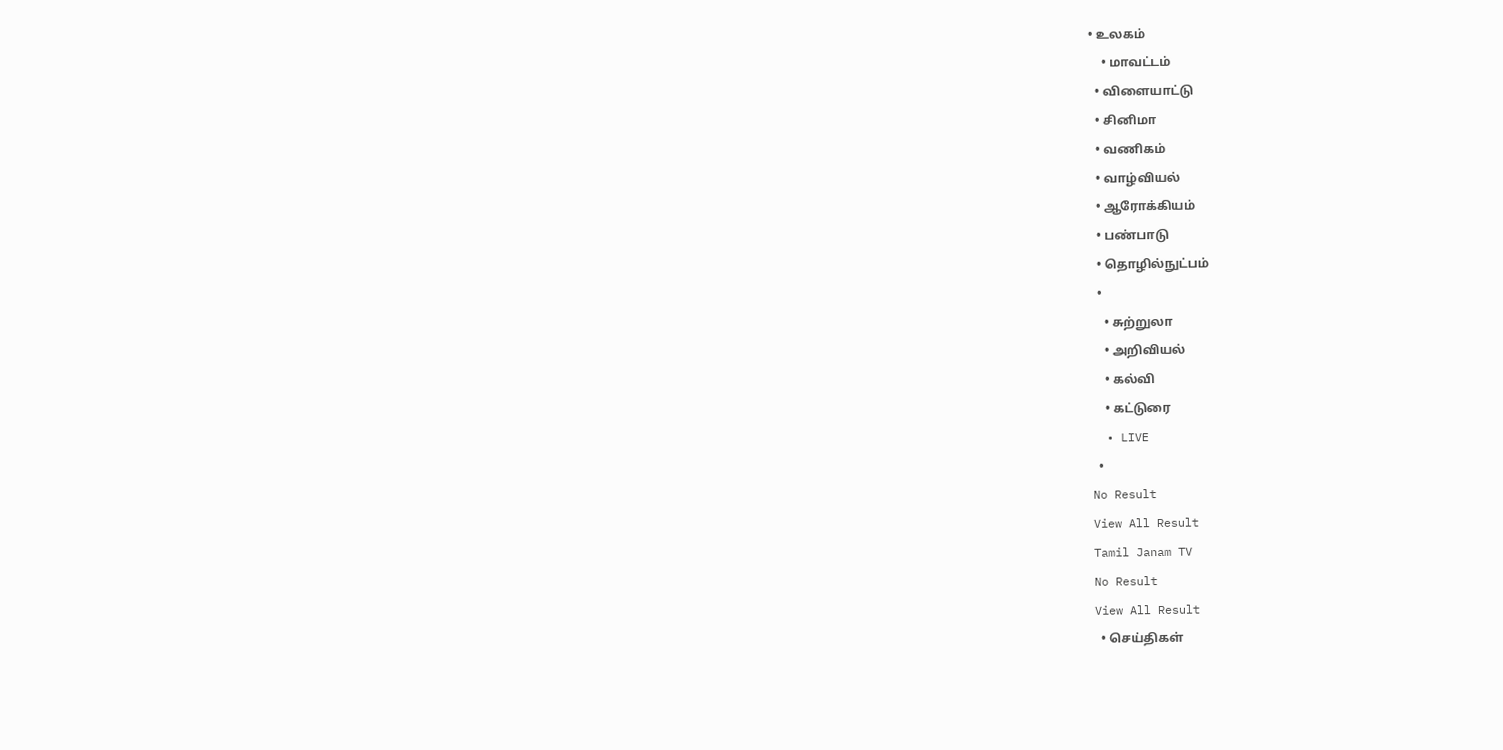• உலகம்
    • மாவட்டம்
  • விளையாட்டு
  • சினிமா
  • வணிகம்
  • வாழ்வியல்
  • ஆரோக்கியம்
  • பண்பாடு
  • தொழில்நுட்பம்
  •
    • சுற்றுலா
    • அறிவியல்
    • கல்வி
    • கட்டுரை
  • LIVE
  •
No Result
View All Result
Tamil Janam TV
No Result
View All Result
  • செய்திகள்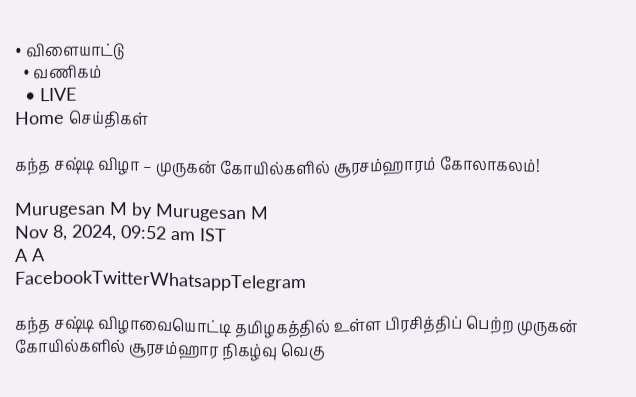• விளையாட்டு
  • வணிகம்
  • LIVE
Home செய்திகள்

கந்த சஷ்டி விழா – முருகன் கோயில்களில் சூரசம்ஹாரம் கோலாகலம்!

Murugesan M by Murugesan M
Nov 8, 2024, 09:52 am IST
A A
FacebookTwitterWhatsappTelegram

கந்த சஷ்டி விழாவையொட்டி தமிழகத்தில் உள்ள பிரசித்திப் பெற்ற முருகன் கோயில்களில் சூரசம்ஹார நிகழ்வு வெகு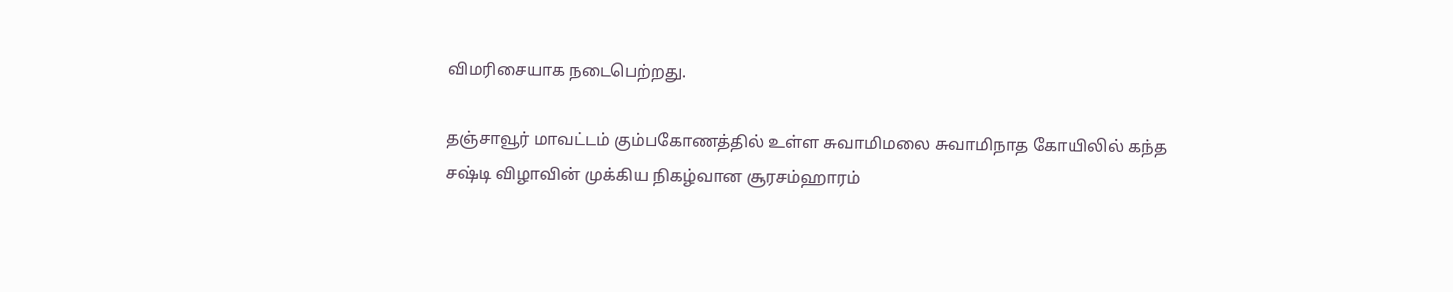விமரிசையாக நடைபெற்றது.

தஞ்சாவூர் மாவட்டம் கும்பகோணத்தில் உள்ள சுவாமிமலை சுவாமிநாத கோயிலில் கந்த சஷ்டி விழாவின் முக்கிய நிகழ்வான சூரசம்ஹாரம்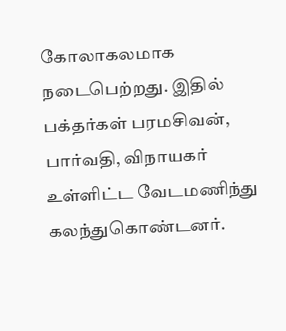கோலாகலமாக நடைபெற்றது. இதில் பக்தர்கள் பரமசிவன், பார்வதி, விநாயகர் உள்ளிட்ட வேடமணிந்து கலந்துகொண்டனர்.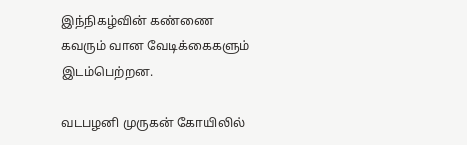இந்நிகழ்வின் கண்ணை கவரும் வான வேடிக்கைகளும் இடம்பெற்றன.

வடபழனி முருகன் கோயிலில்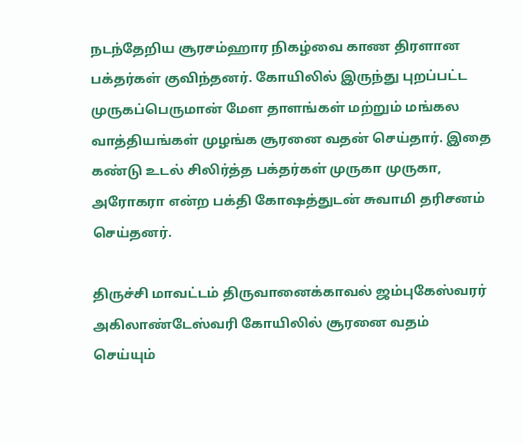நடந்தேறிய சூரசம்ஹார நிகழ்வை காண திரளான பக்தர்கள் குவிந்தனர். கோயிலில் இருந்து புறப்பட்ட முருகப்பெருமான் மேள தாளங்கள் மற்றும் மங்கல வாத்தியங்கள் முழங்க சூரனை வதன் செய்தார். இதை கண்டு உடல் சிலிர்த்த பக்தர்கள் முருகா முருகா, அரோகரா என்ற பக்தி கோஷத்துடன் சுவாமி தரிசனம் செய்தனர்.

திருச்சி மாவட்டம் திருவானைக்காவல் ஜம்புகேஸ்வரர் அகிலாண்டேஸ்வரி கோயிலில் சூரனை வதம் செய்யும்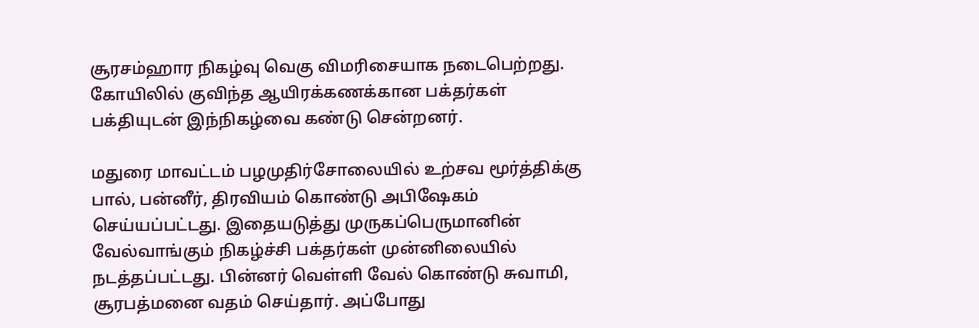சூரசம்ஹார நிகழ்வு வெகு விமரிசையாக நடைபெற்றது. கோயிலில் குவிந்த ஆயிரக்கணக்கான பக்தர்கள் பக்தியுடன் இந்நிகழ்வை கண்டு சென்றனர்.

மதுரை மாவட்டம் பழமுதிர்சோலையில் உற்சவ மூர்த்திக்கு பால், பன்னீர், திரவியம் கொண்டு அபிஷேகம் செய்யப்பட்டது. இதையடுத்து முருகப்பெருமானின் வேல்வாங்கும் நிகழ்ச்சி பக்தர்கள் முன்னிலையில் நடத்தப்பட்டது. பின்னர் வெள்ளி வேல் கொண்டு சுவாமி, சூரபத்மனை வதம் செய்தார். அப்போது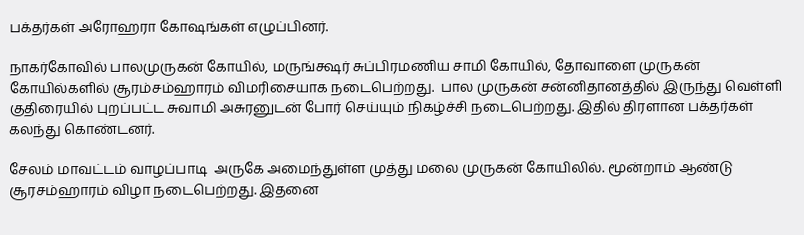பக்தர்கள் அரோஹரா கோஷங்கள் எழுப்பினர்.

நாகர்கோவில் பாலமுருகன் கோயில், மருங்க்ஷர் சுப்பிரமணிய சாமி கோயில், தோவாளை முருகன் கோயில்களில் சூரம்சம்ஹாரம் விமரிசையாக நடைபெற்றது.  பால முருகன் சன்னிதானத்தில் இருந்து வெள்ளி குதிரையில் புறப்பட்ட சுவாமி அசுரனுடன் போர் செய்யும் நிகழ்ச்சி நடைபெற்றது. இதில் திரளான பக்தர்கள் கலந்து கொண்டனர்.

சேலம் மாவட்டம் வாழப்பாடி  அருகே அமைந்துள்ள முத்து மலை முருகன் கோயிலில். மூன்றாம் ஆண்டு சூரசம்ஹாரம் விழா நடைபெற்றது. இதனை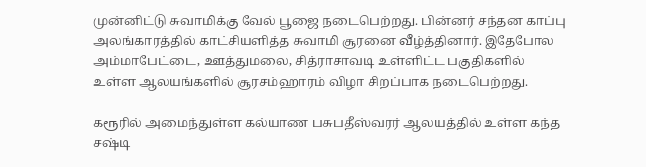முன்னிட்டு சுவாமிக்கு வேல் பூஜை நடைபெற்றது. பின்னர் சந்தன காப்பு அலங்காரத்தில் காட்சியளித்த சுவாமி சூரனை வீழ்த்தினார். இதேபோல அம்மாபேட்டை, ஊத்துமலை, சித்ராசாவடி உள்ளிட்ட பகுதிகளில் உள்ள ஆலயங்களில் சூரசம்ஹாரம் விழா சிறப்பாக நடைபெற்றது.

கரூரில் அமைந்துள்ள கல்யாண பசுபதீஸ்வரர் ஆலயத்தில் உள்ள கந்த சஷ்டி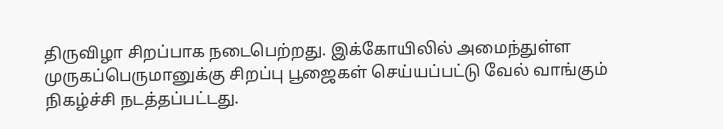திருவிழா சிறப்பாக நடைபெற்றது. இக்கோயிலில் அமைந்துள்ள முருகப்பெருமானுக்கு சிறப்பு பூஜைகள் செய்யப்பட்டு வேல் வாங்கும் நிகழ்ச்சி நடத்தப்பட்டது.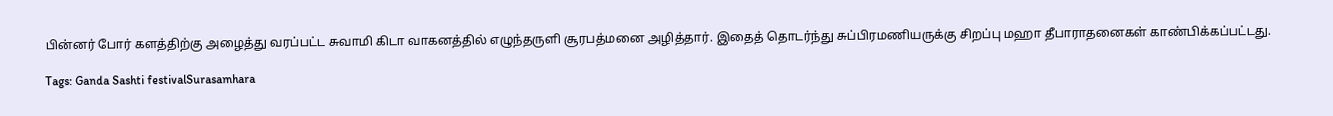பின்னர் போர் களத்திற்கு அழைத்து வரப்பட்ட சுவாமி கிடா வாகனத்தில் எழுந்தருளி சூரபத்மனை அழித்தார். இதைத் தொடர்ந்து சுப்பிரமணியருக்கு சிறப்பு மஹா தீபாராதனைகள் காண்பிக்கப்பட்டது.

Tags: Ganda Sashti festivalSurasamhara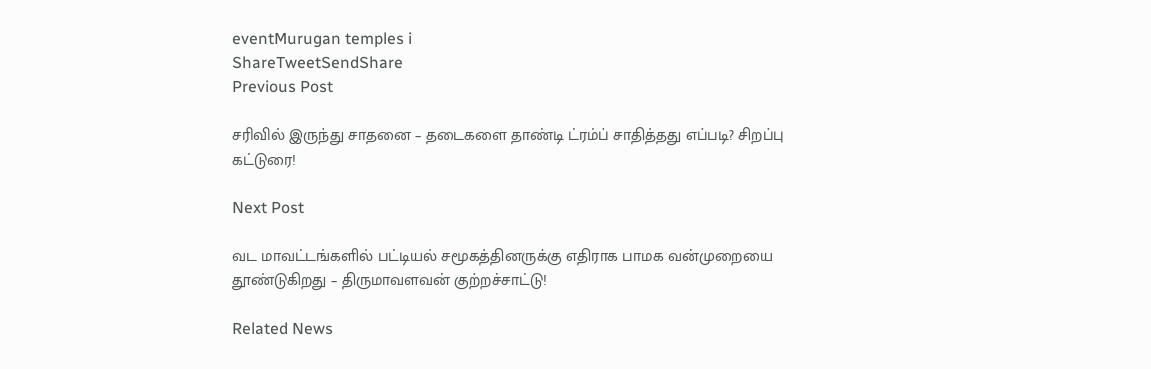eventMurugan temples i
ShareTweetSendShare
Previous Post

சரிவில் இருந்து சாதனை – தடைகளை தாண்டி ட்ரம்ப் சாதித்தது எப்படி? சிறப்பு கட்டுரை!

Next Post

வட மாவட்டங்களில் பட்டியல் சமூகத்தினருக்கு எதிராக பாமக வன்முறையை தூண்டுகிறது – திருமாவளவன் குற்றச்சாட்டு!

Related News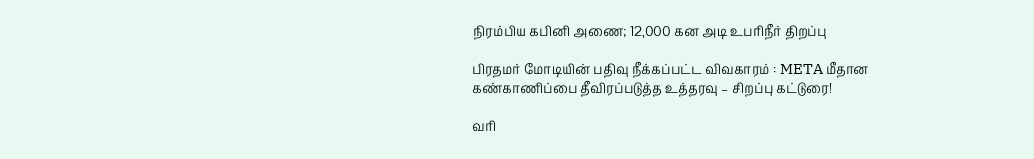நிரம்பிய கபினி அணை; 12,000 கன அடி உபரிநீர் திறப்பு

பிரதமர் மோடியின் பதிவு நீக்கப்பட்ட விவகாரம் : META மீதான கண்காணிப்பை தீவிரப்படுத்த உத்தரவு – சிறப்பு கட்டுரை!

வரி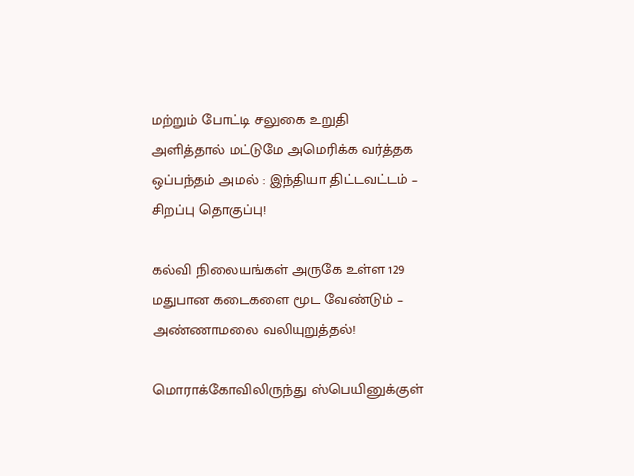மற்றும் போட்டி சலுகை உறுதி அளித்தால் மட்டுமே அமெரிக்க வர்த்தக ஒப்பந்தம் அமல் : இந்தியா திட்டவட்டம் – சிறப்பு தொகுப்பு!

கல்வி நிலையங்கள் அருகே உள்ள 129 மதுபான கடைகளை மூட வேண்டும் – அண்ணாமலை வலியுறுத்தல்!

மொராக்கோவிலிருந்து ஸ்பெயினுக்குள்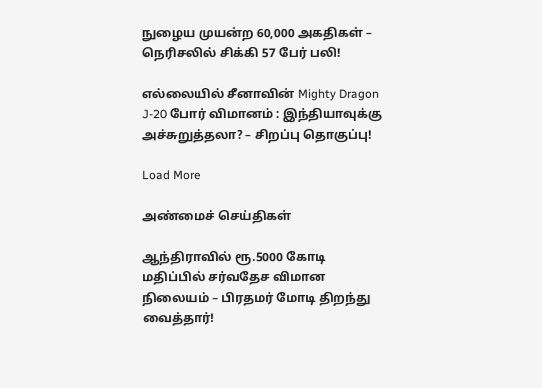நுழைய முயன்ற 60,000 அகதிகள் – நெரிசலில் சிக்கி 57 பேர் பலி!

எல்லையில் சீனாவின் Mighty Dragon J-20 போர் விமானம் : இந்தியாவுக்கு அச்சுறுத்தலா? – சிறப்பு தொகுப்பு!

Load More

அண்மைச் செய்திகள்

ஆந்திராவில் ரூ.5000 கோடி மதிப்பில் சர்வதேச விமான நிலையம் – பிரதமர் மோடி திறந்து வைத்தார்!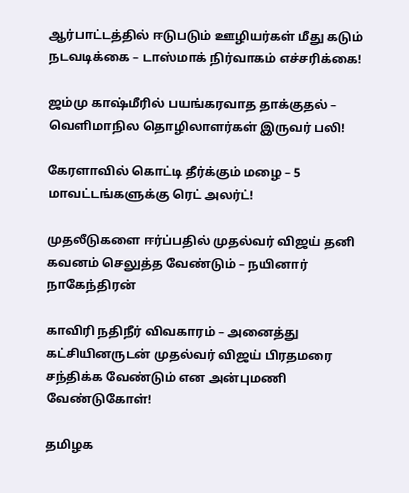ஆர்பாட்டத்தில் ஈடுபடும் ஊழியர்கள் மீது கடும் நடவடிக்கை – டாஸ்மாக் நிர்வாகம் எச்சரிக்கை!

ஜம்மு காஷ்மீரில் பயங்கரவாத தாக்குதல் – வெளிமாநில தொழிலாளர்கள் இருவர் பலி!

கேரளாவில் கொட்டி தீர்க்கும் மழை – 5 மாவட்டங்களுக்கு ரெட் அலர்ட்!

முதலீடுகளை ஈர்ப்பதில் முதல்வர் விஜய் தனி கவனம் செலுத்த வேண்டும் – நயினார் நாகேந்திரன்

காவிரி நதிநீர் விவகாரம் – அனைத்து கட்சியினருடன் முதல்வர் விஜய் பிரதமரை சந்திக்க வேண்டும் என அன்புமணி வேண்டுகோள்!

தமிழக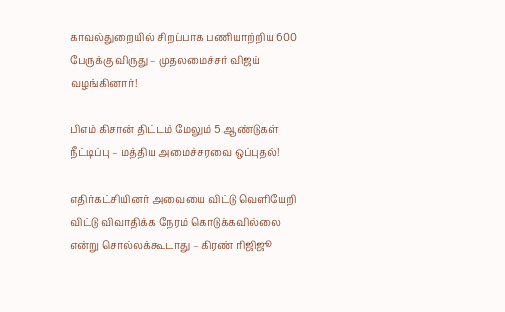காவல்துறையில் சிறப்பாக பணியாற்றிய 600 பேருக்கு விருது – முதலமைச்சர் விஜய் வழங்கினார்!

பிஎம் கிசான் திட்டம் மேலும் 5 ஆண்டுகள் நீட்டிப்பு – மத்திய அமைச்சரவை ஒப்புதல்!

எதிர்கட்சியினர் அவையை விட்டு வெளியேறி விட்டு விவாதிக்க நேரம் கொடுக்கவில்லை என்று சொல்லக்கூடாது – கிரண் ரிஜிஜூ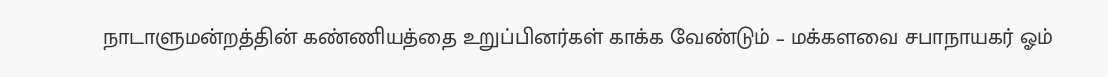நாடாளுமன்றத்தின் கண்ணியத்தை உறுப்பினர்கள் காக்க வேண்டும் – மக்களவை சபாநாயகர் ஓம்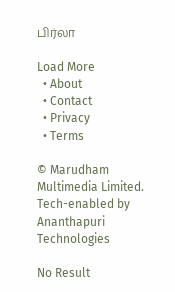பிர்லா

Load More
  • About
  • Contact
  • Privacy
  • Terms

© Marudham Multimedia Limited.
Tech-enabled by Ananthapuri Technologies

No Result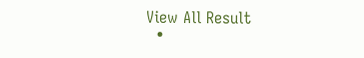View All Result
  •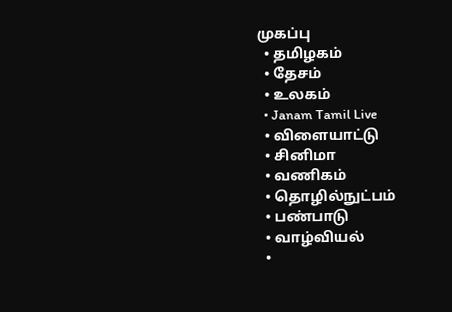முகப்பு
  • தமிழகம்
  • தேசம்
  • உலகம்
  • Janam Tamil Live
  • விளையாட்டு
  • சினிமா
  • வணிகம்
  • தொழில்நுட்பம்
  • பண்பாடு
  • வாழ்வியல்
  •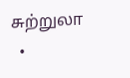சுற்றுலா
  •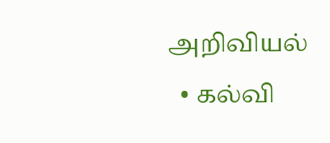அறிவியல்
  • கல்வி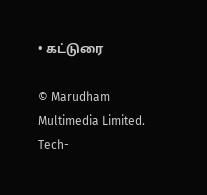• கட்டுரை

© Marudham Multimedia Limited.
Tech-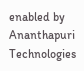enabled by Ananthapuri Technologies